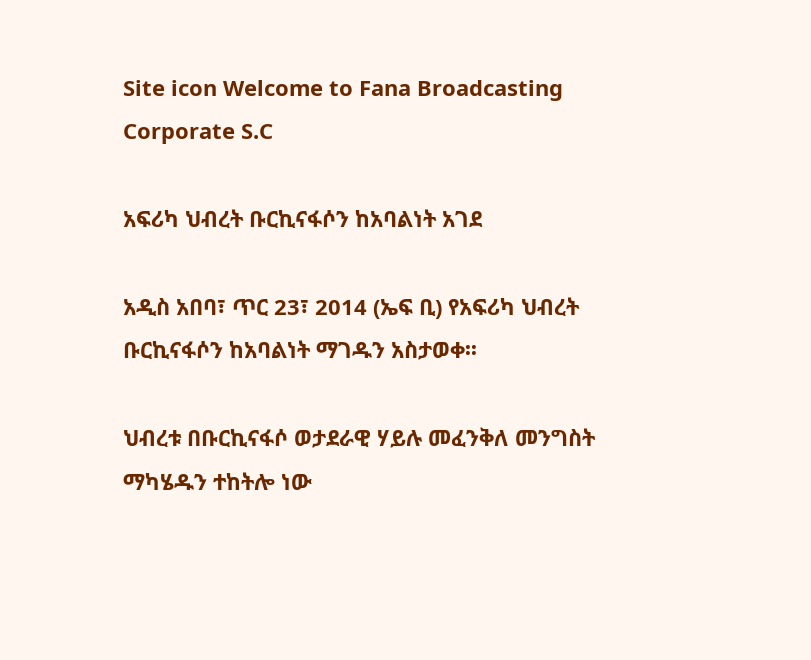Site icon Welcome to Fana Broadcasting Corporate S.C

አፍሪካ ህብረት ቡርኪናፋሶን ከአባልነት አገደ

አዲስ አበባ፣ ጥር 23፣ 2014 (ኤፍ ቢ) የአፍሪካ ህብረት ቡርኪናፋሶን ከአባልነት ማገዱን አስታወቀ፡፡

ህብረቱ በቡርኪናፋሶ ወታደራዊ ሃይሉ መፈንቅለ መንግስት ማካሄዱን ተከትሎ ነው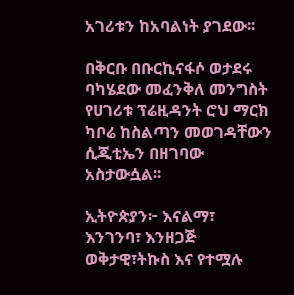አገሪቱን ከአባልነት ያገደው፡፡

በቅርቡ በቡርኪናፋሶ ወታደሩ ባካሄደው መፈንቅለ መንግስት የሀገሪቱ ፕሬዚዳንት ሮህ ማርክ ካቦሬ ከስልጣን መወገዳቸውን ሲጂቲኤን በዘገባው አስታውሷል፡፡

ኢትዮጵያን፦ እናልማ፣ እንገንባ፣ እንዘጋጅ
ወቅታዊ፣ትኩስ እና የተሟሉ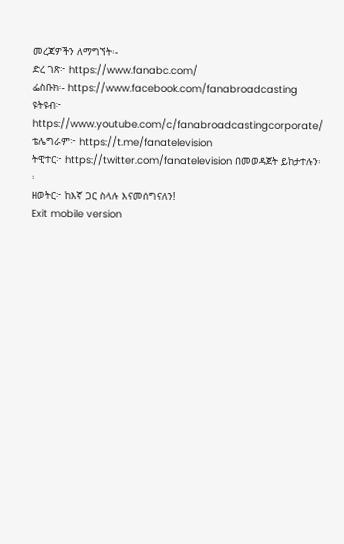መረጃዎችን ለማግኘት፡-
ድረ ገጽ፦ https://www.fanabc.com/
ፌስቡክ፡- https://www.facebook.com/fanabroadcasting
ዩትዩብ፦ https://www.youtube.com/c/fanabroadcastingcorporate/
ቴሌግራም፦ https://t.me/fanatelevision
ትዊተር፦ https://twitter.com/fanatelevision በመወዳጀት ይከታተሉን፡፡
ዘወትር፦ ከእኛ ጋር ስላሉ እናመሰግናለን!
Exit mobile version